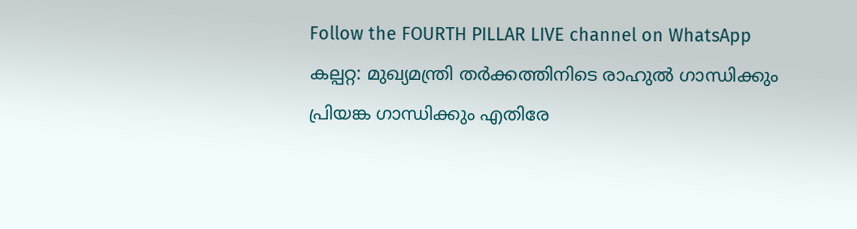Follow the FOURTH PILLAR LIVE channel on WhatsApp
കല്പറ്റ: മുഖ്യമന്ത്രി തർക്കത്തിനിടെ രാഹുൽ ഗാന്ധിക്കും പ്രിയങ്ക ഗാന്ധിക്കും എതിരേ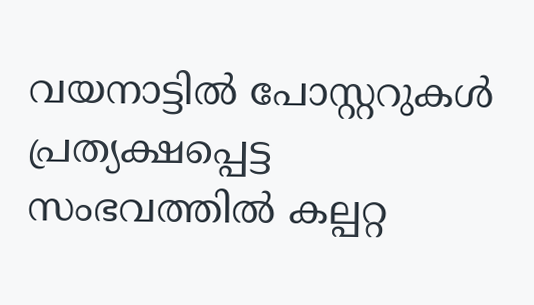വയനാട്ടിൽ പോസ്റ്ററുകൾ പ്രത്യക്ഷപ്പെട്ട സംഭവത്തിൽ കല്പറ്റ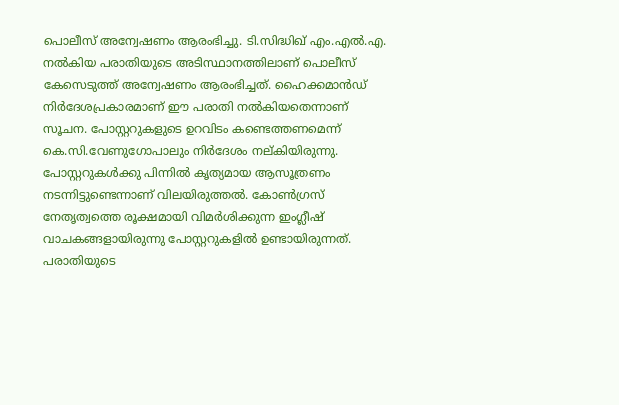പൊലീസ് അന്വേഷണം ആരംഭിച്ചു. ടി.സിദ്ധിഖ് എം.എൽ.എ. നൽകിയ പരാതിയുടെ അടിസ്ഥാനത്തിലാണ് പൊലീസ് കേസെടുത്ത് അന്വേഷണം ആരംഭിച്ചത്. ഹൈക്കമാൻഡ് നിർദേശപ്രകാരമാണ് ഈ പരാതി നൽകിയതെന്നാണ് സൂചന. പോസ്റ്ററുകളുടെ ഉറവിടം കണ്ടെത്തണമെന്ന് കെ.സി.വേണുഗോപാലും നിർദേശം നല്കിയിരുന്നു.
പോസ്റ്ററുകൾക്കു പിന്നിൽ കൃത്യമായ ആസൂത്രണം നടന്നിട്ടുണ്ടെന്നാണ് വിലയിരുത്തൽ. കോൺഗ്രസ് നേതൃത്വത്തെ രൂക്ഷമായി വിമർശിക്കുന്ന ഇംഗ്ലീഷ് വാചകങ്ങളായിരുന്നു പോസ്റ്ററുകളിൽ ഉണ്ടായിരുന്നത്. പരാതിയുടെ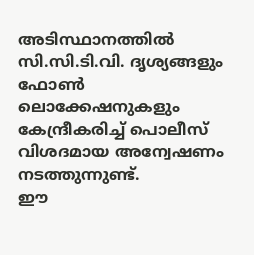അടിസ്ഥാനത്തിൽ സി.സി.ടി.വി. ദൃശ്യങ്ങളും ഫോൺ ലൊക്കേഷനുകളും കേന്ദ്രീകരിച്ച് പൊലീസ് വിശദമായ അന്വേഷണം നടത്തുന്നുണ്ട്.
ഈ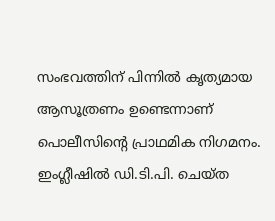സംഭവത്തിന് പിന്നിൽ കൃത്യമായ ആസൂത്രണം ഉണ്ടെന്നാണ് പൊലീസിൻ്റെ പ്രാഥമിക നിഗമനം. ഇംഗ്ലീഷിൽ ഡി.ടി.പി. ചെയ്ത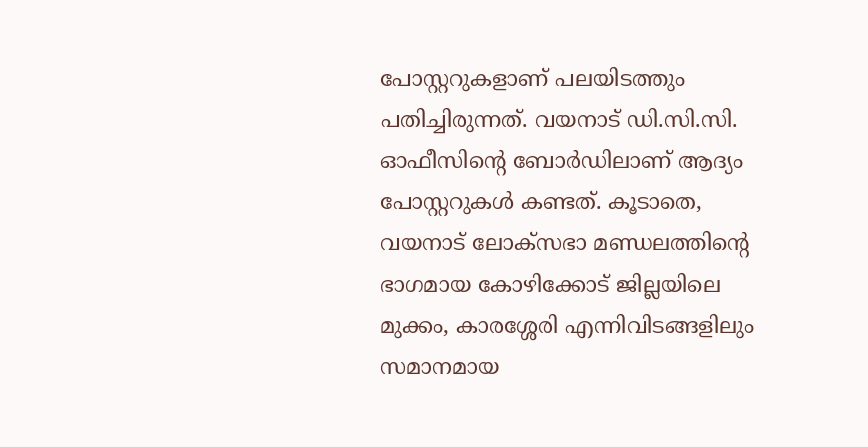പോസ്റ്ററുകളാണ് പലയിടത്തും പതിച്ചിരുന്നത്. വയനാട് ഡി.സി.സി. ഓഫീസിൻ്റെ ബോർഡിലാണ് ആദ്യം പോസ്റ്ററുകൾ കണ്ടത്. കൂടാതെ, വയനാട് ലോക്സഭാ മണ്ഡലത്തിൻ്റെ ഭാഗമായ കോഴിക്കോട് ജില്ലയിലെ മുക്കം, കാരശ്ശേരി എന്നിവിടങ്ങളിലും സമാനമായ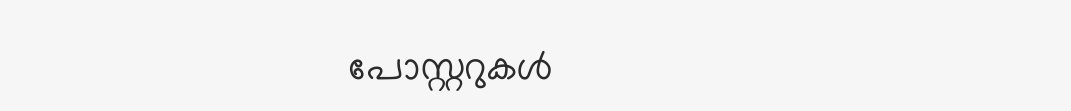പോസ്റ്ററുകൾ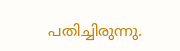പതിച്ചിരുന്നു.